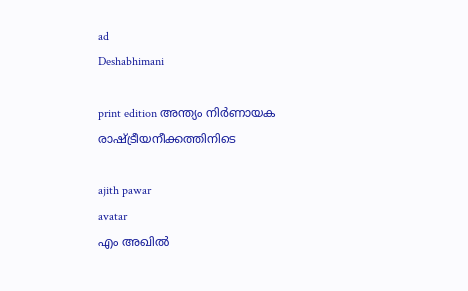ad
Deshabhimani

print edition അന്ത്യം നിർണായക
രാഷ്‌ട്രീയനീക്കത്തിനിടെ

ajith pawar
avatar
എം അഖിൽ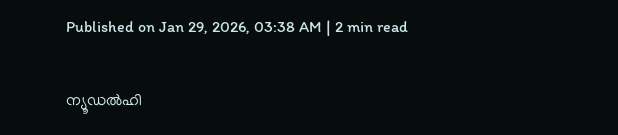Published on Jan 29, 2026, 03:38 AM | 2 min read


ന്യൂഡൽഹി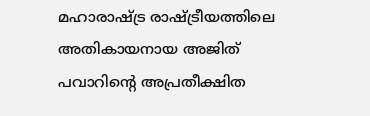മഹാരാഷ്‌ട്ര രാഷ്‌ട്രീയത്തിലെ അതികായനായ അജിത്‌ പവാറിന്റെ അപ്രതീക്ഷിത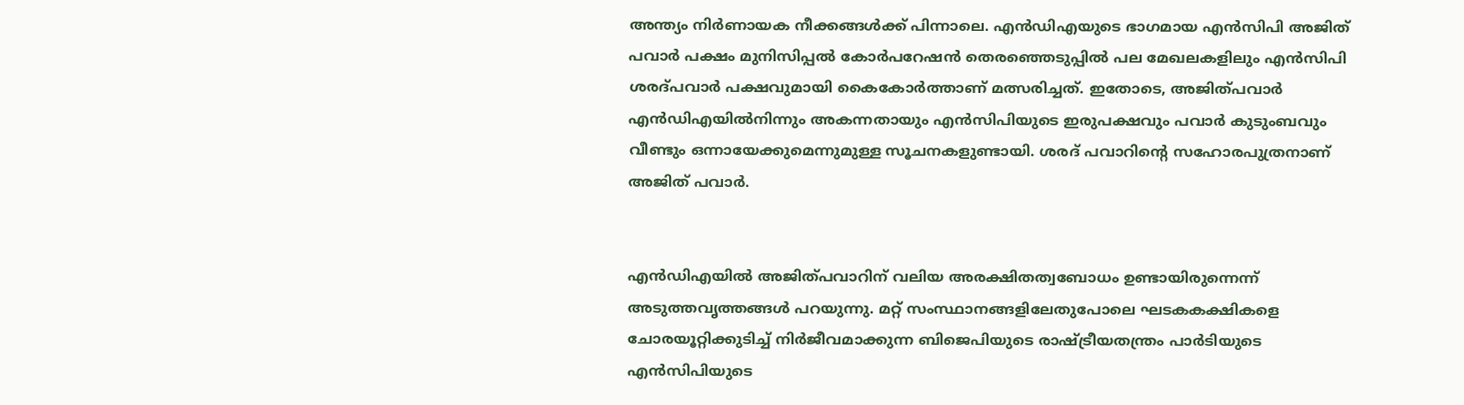അന്ത്യം നിർണായക നീക്കങ്ങൾക്ക്‌ പിന്നാലെ. എൻഡിഎയുടെ ഭാഗമായ എൻസിപി അജിത്‌ പവാർ പക്ഷം മുനിസിപ്പൽ കോർപറേഷൻ തെരഞ്ഞെടുപ്പിൽ പല മേഖലകളിലും എൻസിപി ശരദ്‌പവാർ പക്ഷവുമായി കൈകോർത്താണ്‌ മത്സരിച്ചത്‌. ഇതോടെ, അജിത്‌പവാർ എൻഡിഎയിൽനിന്നും അകന്നതായും എൻസിപിയുടെ ഇരുപക്ഷവും പവാർ കുടുംബവും വീണ്ടും ഒന്നായേക്കുമെന്നുമുള്ള സൂചനകളുണ്ടായി. ശരദ്‌ പവാറിന്റെ സഹോരപുത്രനാണ്‌ അജിത്‌ പവാർ.


എൻഡിഎയിൽ അജിത്‌പവാറിന്‌ വലിയ അരക്ഷിതത്വബോധം ഉണ്ടായിരുന്നെന്ന്‌ അടുത്തവൃത്തങ്ങൾ പറയുന്നു. മറ്റ്‌ സംസ്ഥാനങ്ങളിലേതുപോലെ ഘടകകക്ഷികളെ ചോരയൂറ്റിക്കുടിച്ച്‌ നിർജീവമാക്കുന്ന ബിജെപിയുടെ രാഷ്‌ട്രീയതന്ത്രം പാർടിയുടെ എൻസിപിയുടെ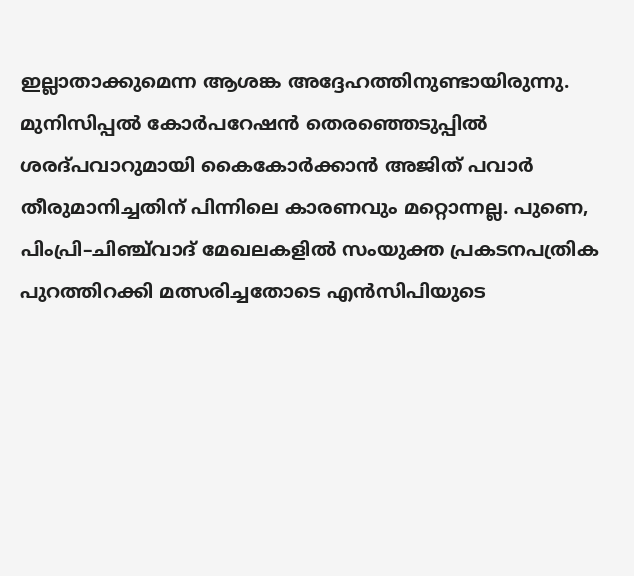ഇല്ലാതാക്കുമെന്ന ആശങ്ക അദ്ദേഹത്തിനുണ്ടായിരുന്നു. മുനിസിപ്പൽ കോർപറേഷൻ തെരഞ്ഞെടുപ്പിൽ ശരദ്‌പവാറുമായി കൈകോർക്കാൻ അജിത്‌ പവാർ തീരുമാനിച്ചതിന്‌ പിന്നിലെ കാരണവും മറ്റൊന്നല്ല. പുണെ, പിംപ്രി–ചിഞ്ച്‌വാദ്‌ മേഖലകളിൽ സംയുക്ത പ്രകടനപത്രിക പുറത്തിറക്കി മത്സരിച്ചതോടെ എൻസിപിയുടെ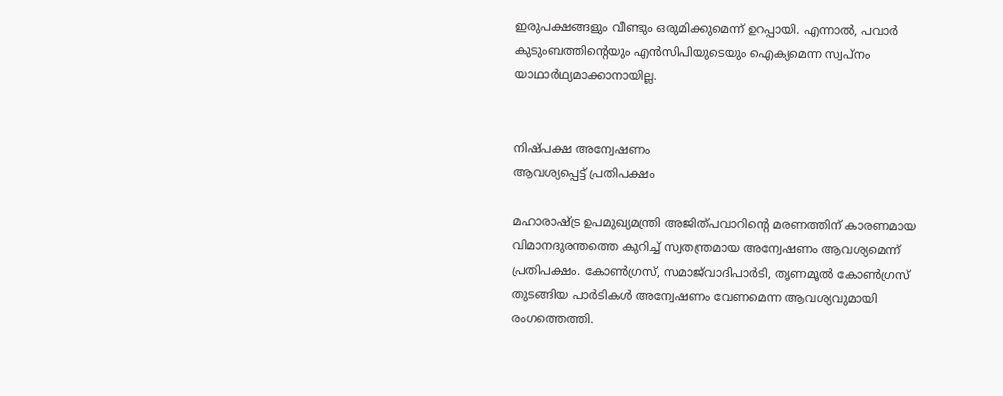ഇരുപക്ഷങ്ങളും വീണ്ടും ഒരുമിക്കുമെന്ന്‌ ഉറപ്പായി. എന്നാൽ, പവാർ കുടുംബത്തിന്റെയും എൻസിപിയുടെയും ഐക്യമെന്ന സ്വപ്‌നം യാഥാർഥ്യമാക്കാനായില്ല.


നിഷ്‌പക്ഷ അന്വേഷണം
ആവശ്യപ്പെട്ട്‌ പ്രതിപക്ഷം

മഹാരാഷ്ട്ര ഉപമുഖ്യമന്ത്രി അജിത്‌പവാറിന്റെ മരണത്തിന്‌ കാരണമായ വിമാനദുരന്തത്തെ കുറിച്ച്‌ സ്വതന്ത്രമായ അന്വേഷണം ആവശ്യമെന്ന്‌ പ്രതിപക്ഷം. കോൺഗ്രസ്‌, സമാജ്‌വാദിപാർടി, തൃണമൂൽ കോൺഗ്രസ്‌ തുടങ്ങിയ പാർടികൾ അന്വേഷണം വേണമെന്ന ആവശ്യവുമായി രംഗത്തെത്തി.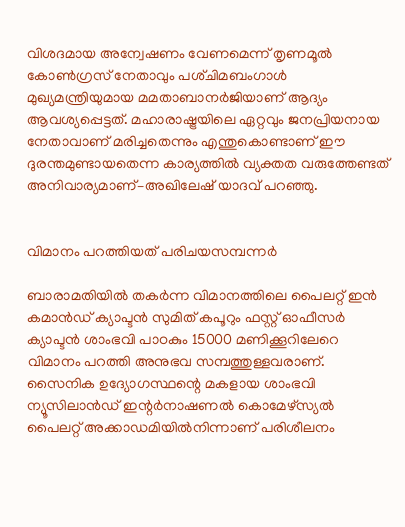വിശദമായ അന്വേഷണം വേണമെന്ന്‌ തൃണമൂൽ കോൺഗ്രസ്‌ നേതാവും പശ്‌ചിമബംഗാൾ മുഖ്യമന്ത്രിയുമായ മമതാബാനർജിയാണ്‌ ആദ്യം ആവശ്യപ്പെട്ടത്‌. മഹാരാഷ്ട്രയിലെ ഏറ്റവും ജനപ്രിയനായ നേതാവാണ്‌ മരിച്ചതെന്നും എന്തുകൊണ്ടാണ്‌ ഇ‍ൗ ദുരന്തമുണ്ടായതെന്ന കാര്യത്തിൽ വ്യക്തത വരുത്തേണ്ടത്‌ അനിവാര്യമാണ്‌–അഖിലേഷ്‌ യാദവ് പറഞ്ഞു.


വിമാനം പറത്തിയത് പരിചയസമ്പന്നര്‍

ബാരാമതിയിൽ തകര്‍ന്ന വിമാനത്തിലെ പൈലറ്റ് ഇൻ കമാൻഡ് ക്യാപ്ടൻ സുമിത് കപൂറും ഫസ്റ്റ് ഓഫീസര്‍ ക്യാപ്ടൻ ശാംഭവി പാഠകും 15000 മണിക്കൂറിലേറെ വിമാനം പറത്തി അനുഭവ സമ്പത്തുള്ളവരാണ്. സൈനിക ഉദ്യോഗസ്ഥന്റെ മകളായ ശാംഭവി ന്യൂസിലാൻഡ് ഇന്റര്‍നാഷണൽ കൊമേഴ്സ്യൽ പൈലറ്റ് അക്കാഡമിയിൽനിന്നാണ് പരിശീലനം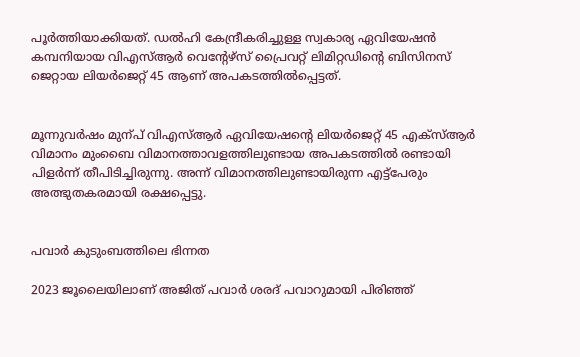പൂര്‍ത്തിയാക്കിയത്. ഡൽഹി കേന്ദ്രീകരിച്ചുള്ള സ്വകാര്യ ഏവിയേഷൻ കമ്പനിയായ വിഎസ്ആര്‍ വെന്റേഴ്സ് പ്രൈവറ്റ് ലിമിറ്റഡിന്റെ ബിസിനസ് ജെറ്റായ ലിയര്‍ജെറ്റ് 45 ആണ് അപകടത്തിൽപ്പെട്ടത്.


മൂന്നുവർഷം മുന്പ്‌ വിഎസ്‌ആർ ഏവിയേഷന്റെ ലിയർജെറ്റ്‌ 45 എക്‌സ്‌ആർ വിമാനം മുംബൈ വിമാനത്താവളത്തിലുണ്ടായ അപകടത്തിൽ രണ്ടായി പിളർന്ന്‌ തീപിടിച്ചിരുന്നു. അന്ന്‌ വിമാനത്തിലുണ്ടായിരുന്ന എട്ട്‌പേരും അത്ഭുതകരമായി രക്ഷപ്പെട്ടു.


പവാര്‍ കുടുംബത്തിലെ ഭിന്നത

2023 ജൂലൈയിലാണ്‌ അജിത്‌ പവാർ ശരദ്‌ പവാറുമായി പിരിഞ്ഞ്‌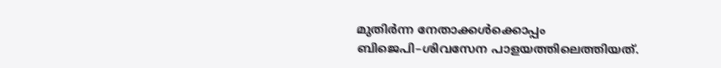മുതിർന്ന നേതാക്കൾക്കൊപ്പം ബിജെപി–ശിവസേന പാളയത്തിലെത്തിയത്‌.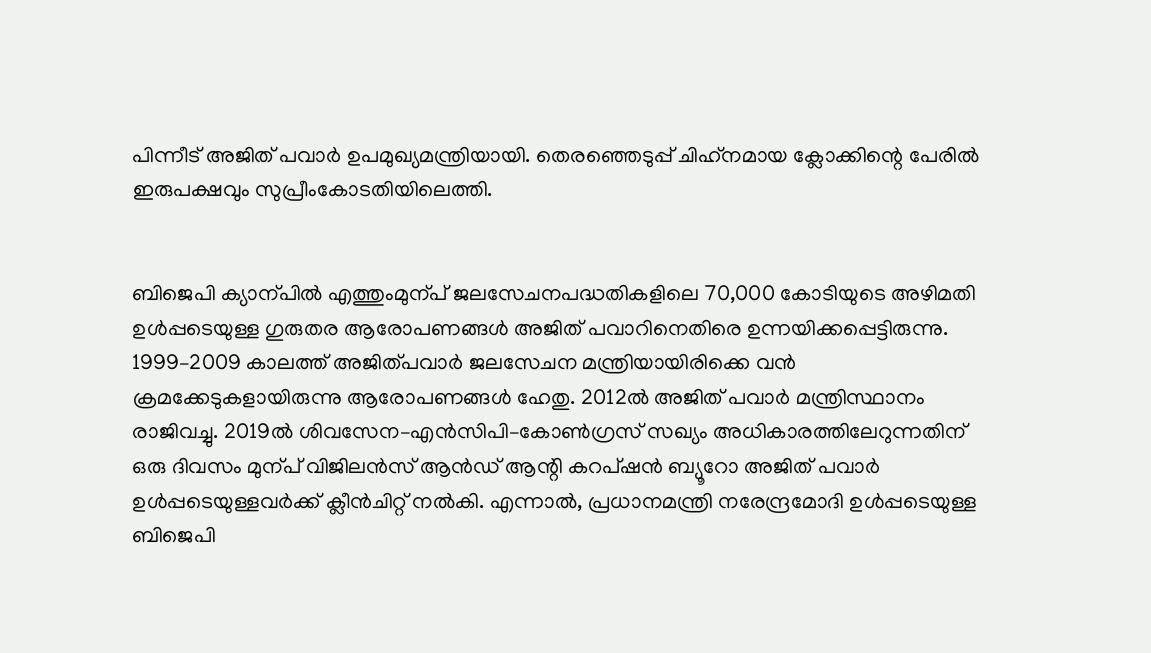പിന്നീട്‌ അജിത്‌ പവാർ ഉപമുഖ്യമന്ത്രിയായി. തെരഞ്ഞെടുപ്പ്‌ ചിഹ്‌നമായ ക്ലോക്കിന്റെ പേരിൽ ഇരുപക്ഷവും സുപ്രീംകോടതിയിലെത്തി.


ബിജെപി ക്യാന്പിൽ എത്തുംമുന്പ്‌ ജലസേചനപദ്ധതികളിലെ 70,000 കോടിയുടെ അഴിമതി ഉൾപ്പടെയുള്ള ഗുരുതര ആരോപണങ്ങൾ അജിത്‌ പവാറിനെതിരെ ഉന്നയിക്കപ്പെട്ടിരുന്നു. 1999–2009 കാലത്ത്‌ അജിത്‌പവാർ ജലസേചന മന്ത്രിയായിരിക്കെ വൻ ക്രമക്കേടുകളായിരുന്നു ആരോപണങ്ങൾ ഹേതു. 2012ൽ അജിത്‌ പവാർ മന്ത്രിസ്ഥാനം രാജിവച്ചു. 2019ൽ ശിവസേന–എൻസിപി–കോൺഗ്രസ്‌ സഖ്യം അധികാരത്തിലേറുന്നതിന്‌ ഒരു ദിവസം മുന്പ്‌ വിജിലൻസ്‌ ആൻഡ്‌ ആന്റി കറപ്‌ഷൻ ബ്യൂറോ അജിത്‌ പവാർ ഉൾപ്പടെയുള്ളവർക്ക്‌ ക്ലീൻചിറ്റ്‌ നൽകി. എന്നാൽ, പ്രധാനമന്ത്രി നരേന്ദ്രമോദി ഉൾപ്പടെയുള്ള ബിജെപി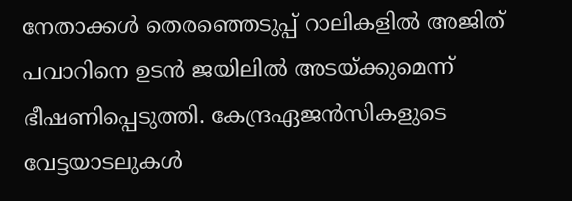നേതാക്കൾ തെരഞ്ഞെടുപ്പ്‌ റാലികളിൽ അജിത്‌ പവാറിനെ ഉടൻ ജയിലിൽ അടയ്‌ക്കുമെന്ന്‌ ഭീഷണിപ്പെടുത്തി. കേന്ദ്രഏജൻസികളുടെ വേട്ടയാടലുകൾ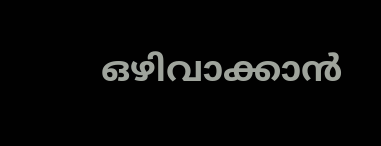ഒഴിവാക്കാൻ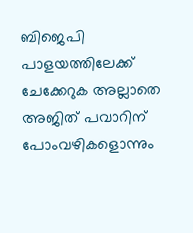ബിജെപി പാളയത്തിലേക്ക്‌ ചേക്കേറുക അല്ലാതെ അജിത്‌ പവാറിന്‌ പോംവഴികളൊന്നും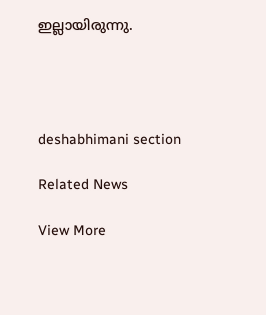ഇല്ലായിരുന്നു.




deshabhimani section

Related News

View More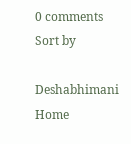0 comments
Sort by

Deshabhimani
Home